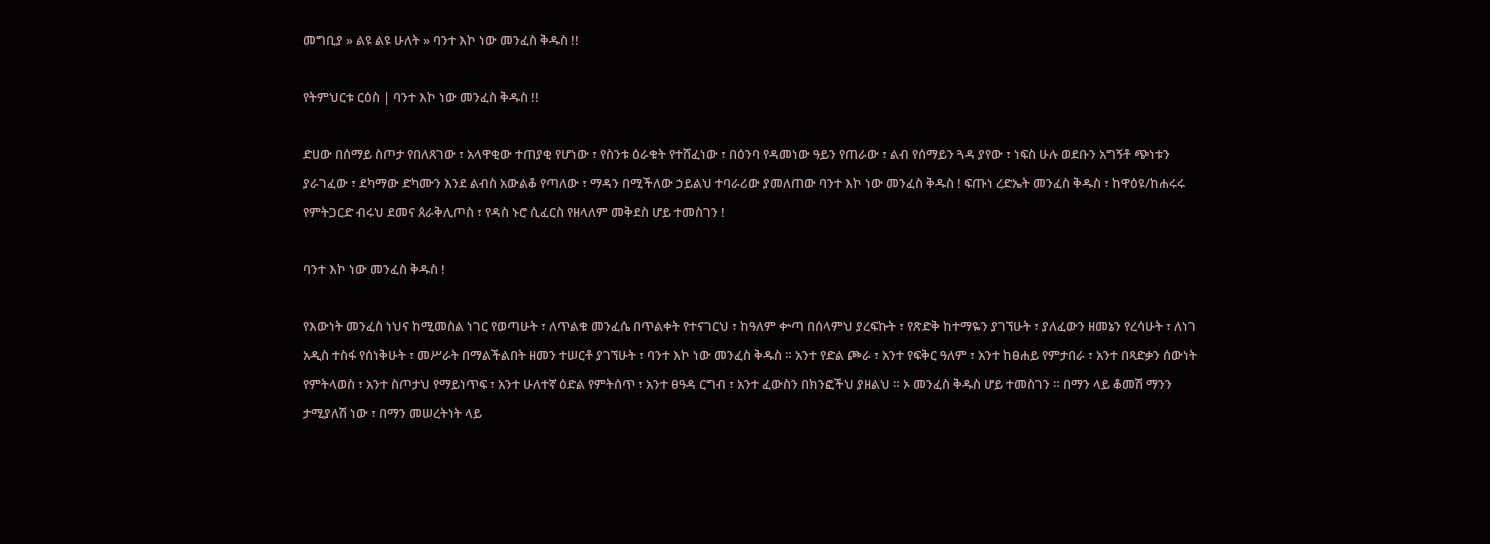መግቢያ » ልዩ ልዩ ሁለት » ባንተ እኮ ነው መንፈስ ቅዱስ !!

የትምህርቱ ርዕስ | ባንተ እኮ ነው መንፈስ ቅዱስ !!

ድሀው በሰማይ ስጦታ የበለጸገው ፣ አላዋቂው ተጠያቂ የሆነው ፣ የስንቱ ዕራቁት የተሸፈነው ፣ በዕንባ የዳመነው ዓይን የጠራው ፣ ልብ የሰማይን ጓዳ ያየው ፣ ነፍስ ሁሉ ወደቡን አግኝቶ ጭነቱን ያራገፈው ፣ ደካማው ድካሙን እንደ ልብስ አውልቆ የጣለው ፣ ማዳን በሚችለው ኃይልህ ተባራሪው ያመለጠው ባንተ እኮ ነው መንፈስ ቅዱስ ! ፍጡነ ረድኤት መንፈስ ቅዱስ ፣ ከዋዕዩ/ከሐሩሩ የምትጋርድ ብሩህ ደመና ጰራቅሊጦስ ፣ የዳስ ኑሮ ሲፈርስ የዘላለም መቅደስ ሆይ ተመስገን !

ባንተ እኮ ነው መንፈስ ቅዱስ !

የእውነት መንፈስ ነህና ከሚመስል ነገር የወጣሁት ፣ ለጥልቁ መንፈሴ በጥልቀት የተናገርህ ፣ ከዓለም ቍጣ በሰላምህ ያረፍኩት ፣ የጽድቅ ከተማዬን ያገኘሁት ፣ ያለፈውን ዘመኔን የረሳሁት ፣ ለነገ አዲስ ተስፋ የሰነቅሁት ፣ መሥራት በማልችልበት ዘመን ተሠርቶ ያገኘሁት ፣ ባንተ እኮ ነው መንፈስ ቅዱስ ። አንተ የድል ጮራ ፣ አንተ የፍቅር ዓለም ፣ አንተ ከፀሐይ የምታበራ ፣ አንተ በጻድቃን ሰውነት የምትላወስ ፣ አንተ ስጦታህ የማይነጥፍ ፣ አንተ ሁለተኛ ዕድል የምትሰጥ ፣ አንተ ፀዓዳ ርግብ ፣ አንተ ፈውስን በክንፎችህ ያዘልህ ። ኦ መንፈስ ቅዱስ ሆይ ተመስገን ። በማን ላይ ቆመሽ ማንን ታሚያለሽ ነው ፣ በማን መሠረትነት ላይ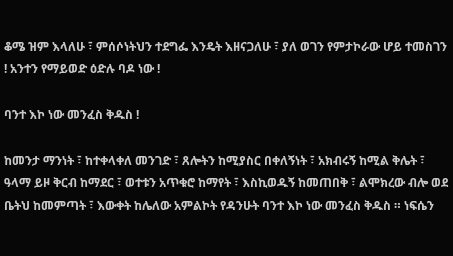ቆሜ ዝም እላለሁ ፣ ምሰሶነትህን ተደግፌ እንዴት እዘናጋለሁ ፣ ያለ ወገን የምታኮራው ሆይ ተመስገን ! አንተን የማይወድ ዕድሉ ባዶ ነው !

ባንተ እኮ ነው መንፈስ ቅዱስ !

ከመንታ ማንነት ፣ ከተቀላቀለ መንገድ ፣ ጸሎትን ከሚያስር በቀለኝነት ፣ አክብሩኝ ከሚል ቅሌት ፣ ዓላማ ይዞ ቅርብ ከማደር ፣ ወተቱን አጥቁሮ ከማየት ፣ እስኪወዱኝ ከመጠበቅ ፣ ልሞክረው ብሎ ወደ ቤትህ ከመምጣት ፣ እውቀት ከሌለው አምልኮት የዳንሁት ባንተ እኮ ነው መንፈስ ቅዱስ ። ነፍሴን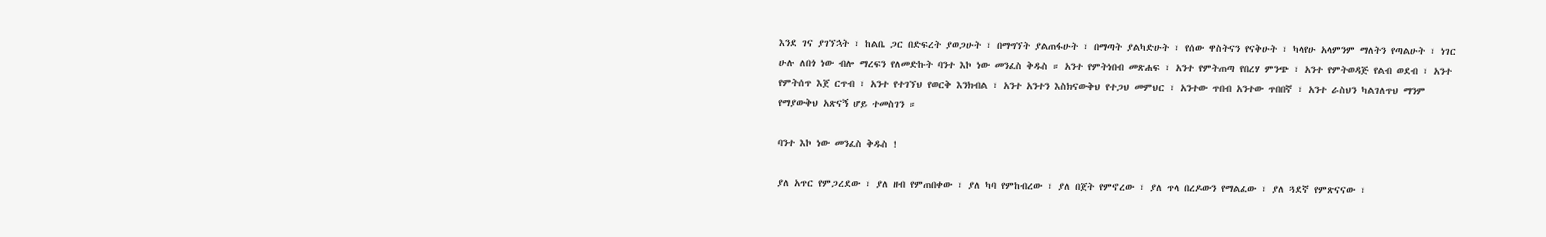እንደ ገና ያገኘኋት ፣ ከልቤ ጋር በድፍረት ያወጋሁት ፣ በማግኘት ያልጠፋሁት ፣ በማጣት ያልካድሁት ፣ የሰው ዋስትናን የናቅሁት ፣ ካላየሁ አላምንም ማለትን የጣልሁት ፣ ነገር ሁሉ ለበጎ ነው ብሎ ማረፍን የለመድኩት ባንተ እኮ ነው መንፈስ ቅዱስ ። አንተ የምትነበብ መጽሐፍ ፣ አንተ የምትጠጣ የበረሃ ምንጭ ፣ አንተ የምትወዳጅ የልብ ወደብ ፣ አንተ የምትሰጥ እጀ ርጥብ ፣ አንተ የተገኘህ የወርቅ እንክብል ፣ አንተ አንተን እስክናውቅህ የተጋህ መምህር ፣ አንተው ጥበብ አንተው ጥበበኛ ፣ አንተ ራስህን ካልገለጥህ ማንም የማያውቅህ አጽናኝ ሆይ ተመስገን ።

ባንተ እኮ ነው መንፈስ ቅዱስ !

ያለ አጥር የምጋረደው ፣ ያለ ዘብ የምጠበቀው ፣ ያለ ካባ የምከብረው ፣ ያለ በጀት የምኖረው ፣ ያለ ጥላ በረዶውን የማልፈው ፣ ያለ ጓደኛ የምጽናናው ፣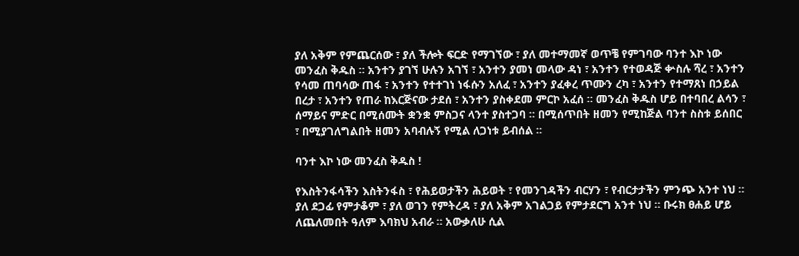ያለ አቅም የምጨርሰው ፣ ያለ ችሎት ፍርድ የማገኘው ፣ ያለ መተማመኛ ወጥቼ የምገባው ባንተ እኮ ነው መንፈስ ቅዱስ ። አንተን ያገኘ ሁሉን አገኘ ፣ አንተን ያመነ መላው ዳነ ፣ አንተን የተወዳጅ ቍስሉ ሻረ ፣ አንተን የሳመ ጠባሳው ጠፋ ፣ አንተን የተተገነ ነፋሱን አለፈ ፣ አንተን ያፈቀረ ጥሙን ረካ ፣ አንተን የተማጸነ በኃይል በረታ ፣ አንተን የጠራ ከእርጅናው ታደሰ ፣ አንተን ያስቀደመ ምርኮ አፈሰ ። መንፈስ ቅዱስ ሆይ በተባበረ ልሳን ፣ ሰማይና ምድር በሚሰሙት ቋንቋ ምስጋና ላንተ ያስተጋባ ። በሚሰጥበት ዘመን የሚከጅል ባንተ ስስቱ ይሰበር ፣ በሚያገለግልበት ዘመን አባብሉኝ የሚል ለጋነቱ ይብሰል ።

ባንተ እኮ ነው መንፈስ ቅዱስ !

የእስትንፋሳችን እስትንፋስ ፣ የሕይወታችን ሕይወት ፣ የመንገዳችን ብርሃን ፣ የብርታታችን ምንጭ አንተ ነህ ። ያለ ደጋፊ የምታቆም ፣ ያለ ወገን የምትረዳ ፣ ያለ አቅም አገልጋይ የምታደርግ አንተ ነህ ። ቡሩክ ፀሐይ ሆይ ለጨለመበት ዓለም እባክህ አብራ ። አውቃለሁ ሲል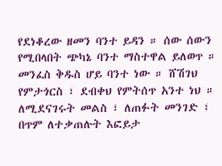የደነቆረው ዘመን ባንተ ይዳን ። ሰው ሰውን የሚበላበት ጭካኔ ባንተ ማስተዋል ይለወጥ ። መንፈስ ቅዱስ ሆይ ባንተ ነው ። ሸሽገህ የምታጎርስ ፣ ደብቀህ የምትሰጥ አንተ ነህ ። ለሚደናገሩት መልስ ፣ ለጠፉት መንገድ ፣ በጥም ለተቃጠሉት እፎይታ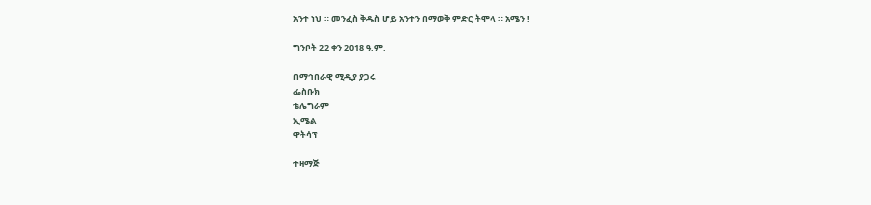አንተ ነህ ። መንፈስ ቅዱስ ሆይ አንተን በማወቅ ምድር ትሞላ ። አሜን !

ግንቦት 22 ቀን 2018 ዓ.ም.

በማኅበራዊ ሚዲያ ያጋሩ
ፌስቡክ
ቴሌግራም
ኢሜል
ዋትሳፕ

ተዛማጅ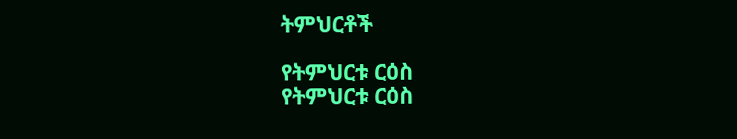ትምህርቶች

የትምህርቱ ርዕስ
የትምህርቱ ርዕስ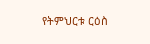የትምህርቱ ርዕስ